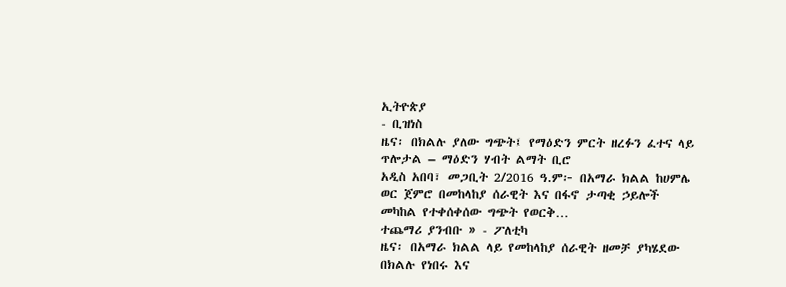ኢትዮጵያ
- ቢዝነስ
ዜና፡ በክልሉ ያለው ግጭት፤ የማዕድን ምርት ዘረፉን ፈተና ላይ ጥሎታል – ማዕድን ሃብት ልማት ቢሮ
አዲስ አበባ፣ መጋቢት 2/2016 ዓ.ም፦ በአማራ ክልል ከሀምሌ ወር ጀምሮ በመከላከያ ሰራዊት እና በፋኖ ታጣቂ ኃይሎች መካከል የተቀሰቀሰው ግጭት የወርቅ…
ተጨማሪ ያንብቡ » - ፖለቲካ
ዜና፡ በአማራ ክልል ላይ የመከላከያ ሰራዊት ዘመቻ ያካሄደው በክልሉ የነበሩ እና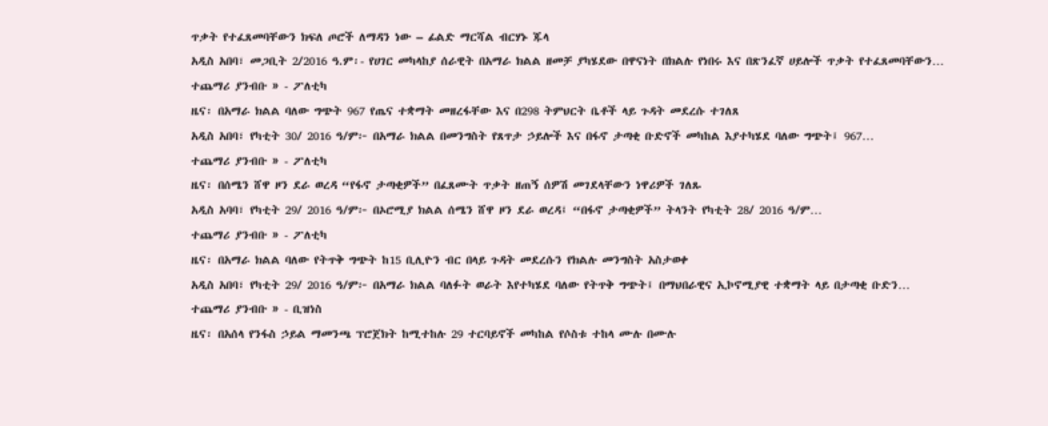ጥቃት የተፈጸመባቸውን ክፍለ ጦሮች ለማዳን ነው – ፊልድ ማርሻል ብርሃኑ ጁላ
አዲስ አበባ፣ መጋቢት 2/2016 ዓ.ም፡- የሀገር መካላከያ ሰራዊት በአማራ ክልል ዘመቻ ያካሄደው በዋናነት በክልሉ የነበሩ እና በጽንፈኛ ሀይሎች ጥቃት የተፈጸመባቸውን…
ተጨማሪ ያንብቡ » - ፖለቲካ
ዜና፡ በአማራ ክልል ባለው ግጭት 967 የጤና ተቋማት መዘረፋቸው እና በ298 ትምህርት ቤቶች ላይ ጉዳት መደረሱ ተገለጸ
አዲስ አበባ፣ የካቲት 30/ 2016 ዓ/ም፦ በአማራ ክልል በመንግስት የጸጥታ ኃይሎች እና በፋኖ ታጣቂ ቡድኖች መካከል እያተካሄደ ባለው ግጭት፤ 967…
ተጨማሪ ያንብቡ » - ፖለቲካ
ዜና፡ በሰሜን ሸዋ ዞን ደራ ወረዳ “የፋኖ ታጣቂዎች” በፈጸሙት ጥቃት ዘጠኝ ሰዎሽ መገደላቸውን ነዋሪዎች ገለጹ
አዲስ አባባ፣ የካቲት 29/ 2016 ዓ/ም፦ በኦሮሚያ ክልል ሰሜን ሸዋ ዞን ደራ ወረዳ፤ “በፋኖ ታጣቂዎች” ትላንት የካቲት 28/ 2016 ዓ/ም…
ተጨማሪ ያንብቡ » - ፖለቲካ
ዜና፡ በአማራ ክልል ባለው የትጥቅ ግጭት ከ15 ቢሊዮን ብር በላይ ጉዳት መደረሱን የክልሉ መንግስት አስታወቀ
አዲስ አበባ፣ የካቲት 29/ 2016 ዓ/ም፦ በአማራ ክልል ባለፉት ወራት እየተካሄደ ባለው የትጥቅ ግጭት፤ በማህበራዊና ኢኮኖሚያዊ ተቋማት ላይ በታጣቂ ቡድን…
ተጨማሪ ያንብቡ » - ቢዝነስ
ዜና፡ በአሰላ የንፋስ ኃይል ማመንጫ ፕሮጀክት ከሚተከሉ 29 ተርባይኖች መካከል የሶስቱ ተከላ ሙሉ በሙሉ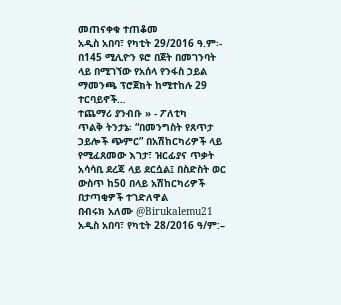መጠናቀቁ ተጠቆመ
አዲስ አበባ፣ የካቲት 29/2016 ዓ.ም፡- በ145 ሚሊዮን ዩሮ በጀት በመገንባት ላይ በሚገኘው የአሰላ የንፋስ ኃይል ማመንጫ ፕሮጀክት ከሚተከሉ 29 ተርባይኖች…
ተጨማሪ ያንብቡ » - ፖለቲካ
ጥልቅ ትንታኔ፡ “በመንግስት የጸጥታ ኃይሎች ጭምር” በአሽከርካሪዎች ላይ የሚፈጸመው እገታ፣ ዝርፊያና ጥቃት አሳሳቢ ደረጃ ላይ ደርሷል፤ በስድስት ወር ውስጥ ከ50 በላይ አሽከርካሪዎች በታጣቂዎች ተገድለዋል
በብሩክ አለሙ @Birukalemu21 አዲስ አበባ፣ የካቲት 28/2016 ዓ/ም:–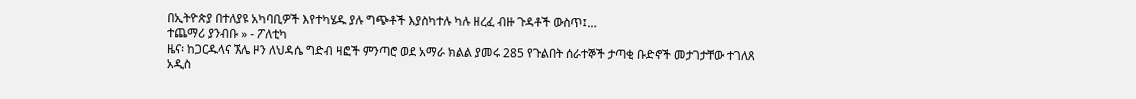በኢትዮጵያ በተለያዩ አካባቢዎች እየተካሄዱ ያሉ ግጭቶች እያስካተሉ ካሉ ዘረፈ ብዙ ጉዳቶች ውስጥ፤…
ተጨማሪ ያንብቡ » - ፖለቲካ
ዜና፡ ከጋርዱላና ኧሌ ዞን ለህዳሴ ግድብ ዛፎች ምንጣሮ ወደ አማራ ክልል ያመሩ 285 የጉልበት ሰራተኞች ታጣቂ ቡድኖች መታገታቸው ተገለጸ
አዲስ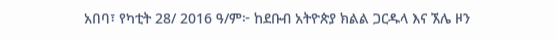አበባ፣ የካቲት 28/ 2016 ዓ/ም፦ ከደቡብ አትዮጵያ ክልል ጋርዱላ እና ኧሌ ዞን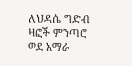ለህዳሴ ግድብ ዛፎች ምንጣሮ ወደ አማራ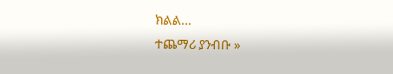ክልል…
ተጨማሪ ያንብቡ »